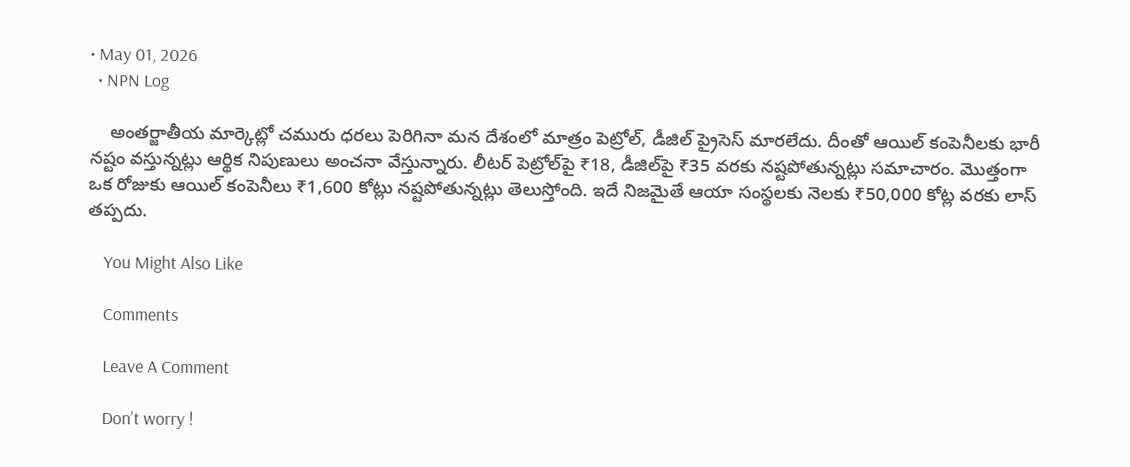• May 01, 2026
  • NPN Log

    అంతర్జాతీయ మార్కెట్లో చమురు ధరలు పెరిగినా మన దేశంలో మాత్రం పెట్రోల్, డీజిల్ ప్రైసెస్ మారలేదు. దీంతో ఆయిల్ కంపెనీలకు భారీ నష్టం వస్తున్నట్లు ఆర్థిక నిపుణులు అంచనా వేస్తున్నారు. లీటర్ పెట్రోల్‌పై ₹18, డీజిల్‌పై ₹35 వరకు నష్టపోతున్నట్లు సమాచారం. మొత్తంగా ఒక రోజుకు ఆయిల్ కంపెనీలు ₹1,600 కోట్లు నష్టపోతున్నట్లు తెలుస్తోంది. ఇదే నిజమైతే ఆయా సంస్థలకు నెలకు ₹50,000 కోట్ల వరకు లాస్ తప్పదు.

    You Might Also Like

    Comments

    Leave A Comment

    Don’t worry !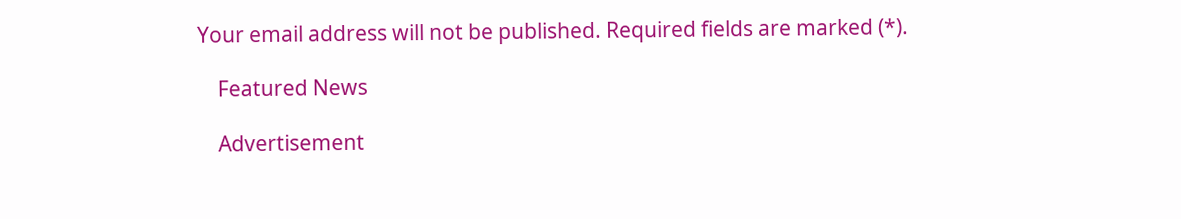Your email address will not be published. Required fields are marked (*).

    Featured News

    Advertisement